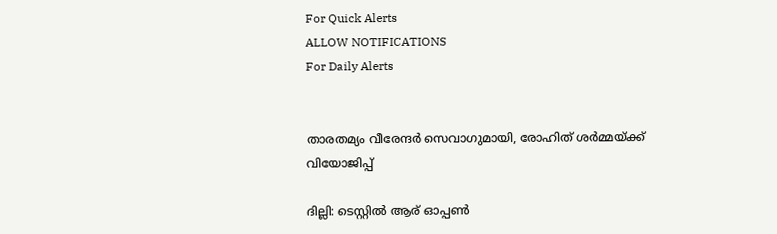For Quick Alerts
ALLOW NOTIFICATIONS
For Daily Alerts


താരതമ്യം വീരേന്ദര്‍ സെവാഗുമായി, രോഹിത് ശര്‍മ്മയ്ക്ക് വിയോജിപ്പ്

ദില്ലി: ടെസ്റ്റില്‍ ആര് ഓപ്പണ്‍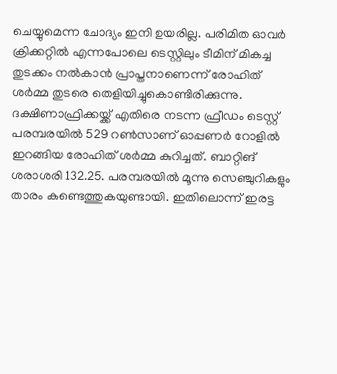ചെയ്യുമെന്ന ചോദ്യം ഇനി ഉയരില്ല. പരിമിത ഓവര്‍ ക്രിക്കറ്റില്‍ എന്നപോലെ ടെസ്റ്റിലും ടീമിന് മികച്ച തുടക്കം നല്‍കാന്‍ പ്രാപ്തനാണെന്ന് രോഹിത് ശര്‍മ്മ തുടരെ തെളിയിച്ചുകൊണ്ടിരിക്കുന്നു. ദക്ഷിണാഫ്രിക്കയ്ക്ക് എതിരെ നടന്ന ഫ്രീഡം ടെസ്റ്റ് പരമ്പരയില്‍ 529 റണ്‍സാണ് ഓപ്പണര്‍ റോളില്‍ ഇറങ്ങിയ രോഹിത് ശര്‍മ്മ കുറിച്ചത്. ബാറ്റിങ് ശരാശരി 132.25. പരമ്പരയില്‍ മൂന്നു സെഞ്ചുറികളും താരം കണ്ടെത്തുകയുണ്ടായി. ഇതിലൊന്ന് ഇരട്ട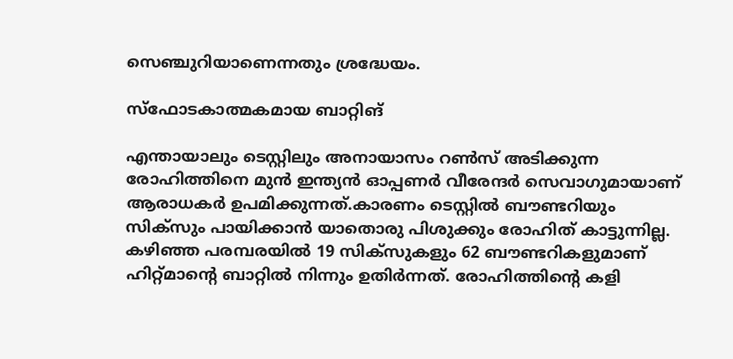സെഞ്ചുറിയാണെന്നതും ശ്രദ്ധേയം.

സ്ഫോടകാത്മകമായ ബാറ്റിങ്

എന്തായാലും ടെസ്റ്റിലും അനായാസം റണ്‍സ് അടിക്കുന്ന രോഹിത്തിനെ മുന്‍ ഇന്ത്യന്‍ ഓപ്പണര്‍ വീരേന്ദര്‍ സെവാഗുമായാണ് ആരാധകര്‍ ഉപമിക്കുന്നത്.കാരണം ടെസ്റ്റില്‍ ബൗണ്ടറിയും സിക്‌സും പായിക്കാന്‍ യാതൊരു പിശുക്കും രോഹിത് കാട്ടുന്നില്ല. കഴിഞ്ഞ പരമ്പരയില്‍ 19 സിക്‌സുകളും 62 ബൗണ്ടറികളുമാണ് ഹിറ്റ്മാന്റെ ബാറ്റില്‍ നിന്നും ഉതിര്‍ന്നത്. രോഹിത്തിന്റെ കളി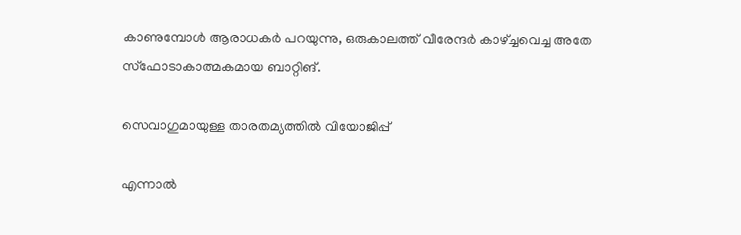കാണുമ്പോള്‍ ആരാധകര്‍ പറയുന്നു, ഒരുകാലത്ത് വീരേന്ദര്‍ കാഴ്ച്ചവെച്ച അതേ സ്‌ഫോടാകാത്മകമായ ബാറ്റിങ്.

സെവാഗുമായുള്ള താരതമ്യത്തിൽ വിയോജിപ്പ്

എന്നാല്‍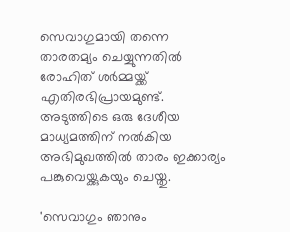സെവാഗുമായി തന്നെ താരതമ്യം ചെയ്യുന്നതില്‍ രോഹിത് ശര്‍മ്മയ്ക്ക് എതിരഭിപ്രായമുണ്ട്. അടുത്തിടെ ഒരു ദേശീയ മാധ്യമത്തിന് നല്‍കിയ അഭിമുഖത്തില്‍ താരം ഇക്കാര്യം പങ്കുവെയ്ക്കുകയും ചെയ്തു.

'സെവാഗും ഞാനും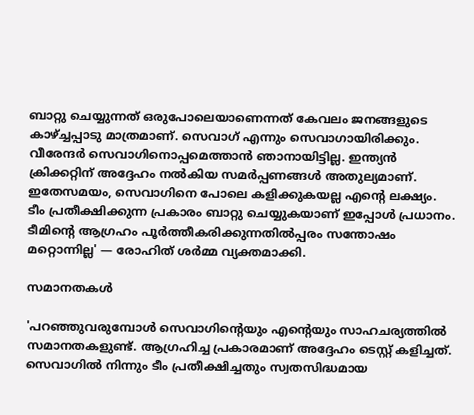ബാറ്റു ചെയ്യുന്നത് ഒരുപോലെയാണെന്നത് കേവലം ജനങ്ങളുടെ കാഴ്ച്ചപ്പാടു മാത്രമാണ്. സെവാഗ് എന്നും സെവാഗായിരിക്കും. വീരേന്ദര്‍ സെവാഗിനൊപ്പമെത്താന്‍ ഞാനായിട്ടില്ല. ഇന്ത്യന്‍ ക്രിക്കറ്റിന് അദ്ദേഹം നല്‍കിയ സമര്‍പ്പണങ്ങള്‍ അതുല്യമാണ്. ഇതേസമയം, സെവാഗിനെ പോലെ കളിക്കുകയല്ല എന്റെ ലക്ഷ്യം. ടീം പ്രതീക്ഷിക്കുന്ന പ്രകാരം ബാറ്റു ചെയ്യുകയാണ് ഇപ്പോള്‍ പ്രധാനം. ടീമിന്റെ ആഗ്രഹം പൂര്‍ത്തീകരിക്കുന്നതില്‍പ്പരം സന്തോഷം മറ്റൊന്നില്ല' — രോഹിത് ശര്‍മ്മ വ്യക്തമാക്കി.

സമാനതകൾ

'പറഞ്ഞുവരുമ്പോള്‍ സെവാഗിന്റെയും എന്റെയും സാഹചര്യത്തില്‍ സമാനതകളുണ്ട്. ആഗ്രഹിച്ച പ്രകാരമാണ് അദ്ദേഹം ടെസ്റ്റ് കളിച്ചത്. സെവാഗില്‍ നിന്നും ടീം പ്രതീക്ഷിച്ചതും സ്വതസിദ്ധമായ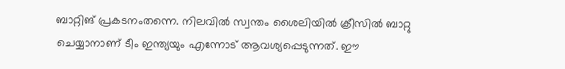ബാറ്റിങ് പ്രകടനംതന്നെ. നിലവില്‍ സ്വന്തം ശൈലിയില്‍ ക്രീസില്‍ ബാറ്റു ചെയ്യാനാണ് ടീം ഇന്ത്യയും എന്നോട് ആവശ്യപ്പെടുന്നത്. ഈ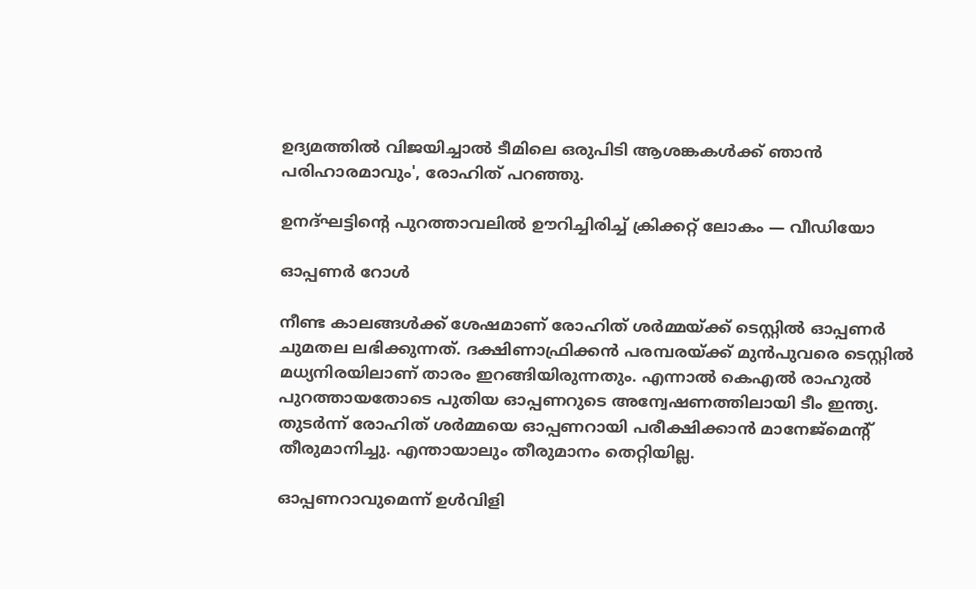ഉദ്യമത്തില്‍ വിജയിച്ചാല്‍ ടീമിലെ ഒരുപിടി ആശങ്കകള്‍ക്ക് ഞാന്‍ പരിഹാരമാവും', രോഹിത് പറഞ്ഞു.

ഉനദ്ഘട്ടിന്റെ പുറത്താവലില്‍ ഊറിച്ചിരിച്ച് ക്രിക്കറ്റ് ലോകം — വീഡിയോ

ഓപ്പണർ റോൾ

നീണ്ട കാലങ്ങള്‍ക്ക് ശേഷമാണ് രോഹിത് ശര്‍മ്മയ്ക്ക് ടെസ്റ്റില്‍ ഓപ്പണര്‍ ചുമതല ലഭിക്കുന്നത്. ദക്ഷിണാഫ്രിക്കന്‍ പരമ്പരയ്ക്ക് മുന്‍പുവരെ ടെസ്റ്റില്‍ മധ്യനിരയിലാണ് താരം ഇറങ്ങിയിരുന്നതും. എന്നാല്‍ കെഎല്‍ രാഹുല്‍ പുറത്തായതോടെ പുതിയ ഓപ്പണറുടെ അന്വേഷണത്തിലായി ടീം ഇന്ത്യ. തുടര്‍ന്ന് രോഹിത് ശര്‍മ്മയെ ഓപ്പണറായി പരീക്ഷിക്കാന്‍ മാനേജ്‌മെന്റ് തീരുമാനിച്ചു. എന്തായാലും തീരുമാനം തെറ്റിയില്ല.

ഓപ്പണറാവുമെന്ന് ഉൾവിളി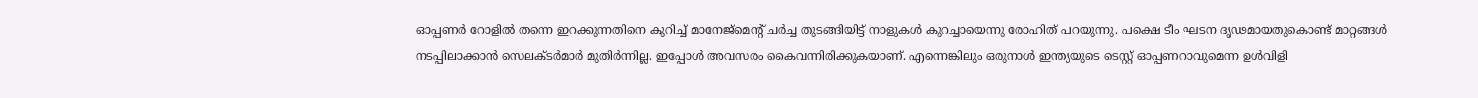ഓപ്പണര്‍ റോളില്‍ തന്നെ ഇറക്കുന്നതിനെ കുറിച്ച് മാനേജ്‌മെന്റ് ചര്‍ച്ച തുടങ്ങിയിട്ട് നാളുകള്‍ കുറച്ചായെന്നു രോഹിത് പറയുന്നു. പക്ഷെ ടീം ഘടന ദൃഢമായതുകൊണ്ട് മാറ്റങ്ങള്‍ നടപ്പിലാക്കാന്‍ സെലക്ടര്‍മാര്‍ മുതിര്‍ന്നില്ല. ഇപ്പോള്‍ അവസരം കൈവന്നിരിക്കുകയാണ്. എന്നെങ്കിലും ഒരുനാള്‍ ഇന്ത്യയുടെ ടെസ്റ്റ് ഓപ്പണറാവുമെന്ന ഉള്‍വിളി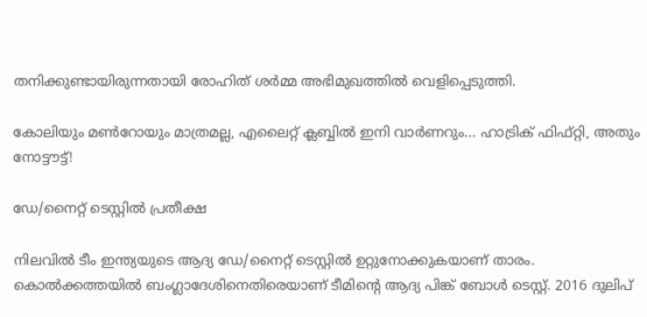തനിക്കുണ്ടായിരുന്നതായി രോഹിത് ശര്‍മ്മ അഭിമുഖത്തില്‍ വെളിപ്പെടുത്തി.

കോലിയും മണ്‍റോയും മാത്രമല്ല, എലൈറ്റ് ക്ലബ്ബില്‍ ഇനി വാര്‍ണറും... ഹാട്രിക് ഫിഫ്റ്റി, അതും നോട്ടൗട്ട്!

ഡേ/നൈറ്റ് ടെസ്റ്റിൽ പ്രതീക്ഷ

നിലവില്‍ ടീം ഇന്ത്യയുടെ ആദ്യ ഡേ/നൈറ്റ് ടെസ്റ്റില്‍ ഉറ്റുനോക്കുകയാണ് താരം. കൊല്‍ക്കത്തയില്‍ ബംഗ്ലാദേശിനെതിരെയാണ് ടീമിന്റെ ആദ്യ പിങ്ക് ബോള്‍ ടെസ്റ്റ്. 2016 ദുലിപ്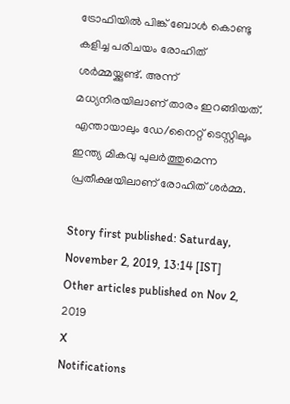ട്രോഫിയില്‍ പിങ്ക് ബോള്‍ കൊണ്ടു കളിച്ച പരിചയം രോഹിത് ശര്‍മ്മയ്ക്കുണ്ട്. അന്ന് മധ്യനിരയിലാണ് താരം ഇറങ്ങിയത്. എന്തായാലും ഡേ/നൈറ്റ് ടെസ്റ്റിലും ഇന്ത്യ മികവു പുലര്‍ത്തുമെന്ന പ്രതീക്ഷയിലാണ് രോഹിത് ശര്‍മ്മ.

Story first published: Saturday, November 2, 2019, 13:14 [IST]
Other articles published on Nov 2, 2019
X
Notifications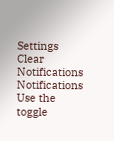Settings
Clear Notifications
Notifications
Use the toggle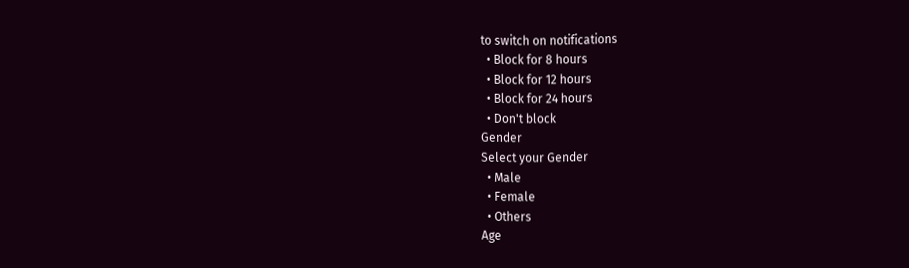to switch on notifications
  • Block for 8 hours
  • Block for 12 hours
  • Block for 24 hours
  • Don't block
Gender
Select your Gender
  • Male
  • Female
  • Others
Age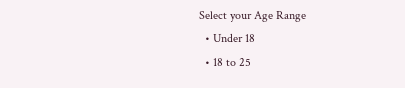Select your Age Range
  • Under 18
  • 18 to 25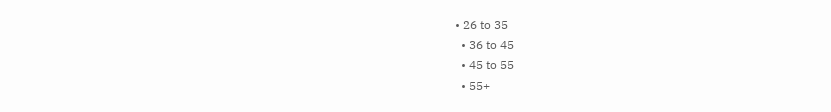• 26 to 35
  • 36 to 45
  • 45 to 55
  • 55+